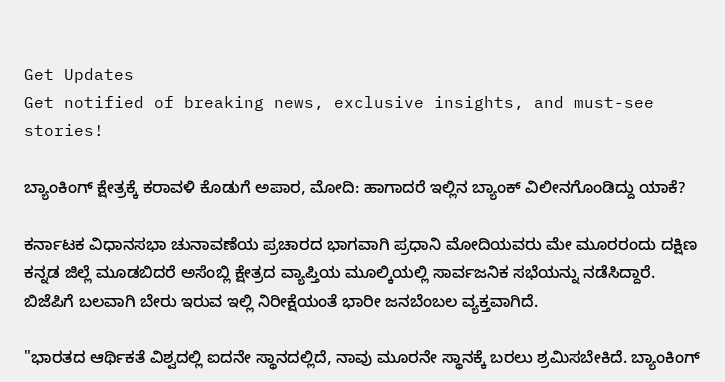Get Updates
Get notified of breaking news, exclusive insights, and must-see stories!

ಬ್ಯಾಂಕಿಂಗ್ ಕ್ಷೇತ್ರಕ್ಕೆ ಕರಾವಳಿ ಕೊಡುಗೆ ಅಪಾರ, ಮೋದಿ: ಹಾಗಾದರೆ ಇಲ್ಲಿನ ಬ್ಯಾಂಕ್ ವಿಲೀನಗೊಂಡಿದ್ದು ಯಾಕೆ?

ಕರ್ನಾಟಕ ವಿಧಾನಸಭಾ ಚುನಾವಣೆಯ ಪ್ರಚಾರದ ಭಾಗವಾಗಿ ಪ್ರಧಾನಿ ಮೋದಿಯವರು ಮೇ ಮೂರರಂದು ದಕ್ಷಿಣ ಕನ್ನಡ ಜಿಲ್ಲೆ ಮೂಡಬಿದರೆ ಅಸೆಂಬ್ಲಿ ಕ್ಷೇತ್ರದ ವ್ಯಾಪ್ತಿಯ ಮೂಲ್ಕಿಯಲ್ಲಿ ಸಾರ್ವಜನಿಕ ಸಭೆಯನ್ನು ನಡೆಸಿದ್ದಾರೆ. ಬಿಜೆಪಿಗೆ ಬಲವಾಗಿ ಬೇರು ಇರುವ ಇಲ್ಲಿ ನಿರೀಕ್ಷೆಯಂತೆ ಭಾರೀ ಜನಬೆಂಬಲ ವ್ಯಕ್ತವಾಗಿದೆ.

"ಭಾರತದ ಆರ್ಥಿಕತೆ ವಿಶ್ವದಲ್ಲಿ ಐದನೇ ಸ್ಥಾನದಲ್ಲಿದೆ, ನಾವು ಮೂರನೇ ಸ್ಥಾನಕ್ಕೆ ಬರಲು ಶ್ರಮಿಸಬೇಕಿದೆ. ಬ್ಯಾಂಕಿಂಗ್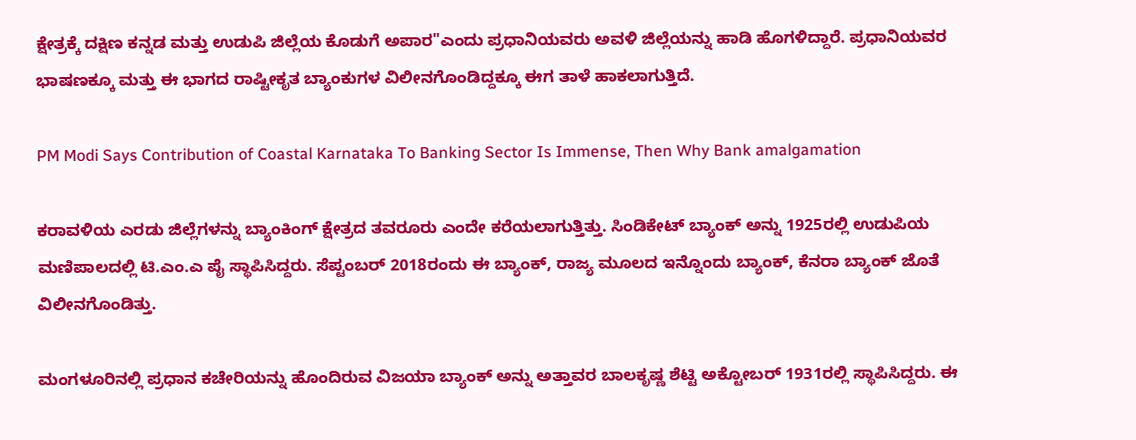ಕ್ಷೇತ್ರಕ್ಕೆ ದಕ್ಷಿಣ ಕನ್ನಡ ಮತ್ತು ಉಡುಪಿ ಜಿಲ್ಲೆಯ ಕೊಡುಗೆ ಅಪಾರ"ಎಂದು ಪ್ರಧಾನಿಯವರು ಅವಳಿ ಜಿಲ್ಲೆಯನ್ನು ಹಾಡಿ ಹೊಗಳಿದ್ದಾರೆ. ಪ್ರಧಾನಿಯವರ ಭಾಷಣಕ್ಕೂ ಮತ್ತು ಈ ಭಾಗದ ರಾಷ್ಟೀಕೃತ ಬ್ಯಾಂಕುಗಳ ವಿಲೀನಗೊಂಡಿದ್ದಕ್ಕೂ ಈಗ ತಾಳೆ ಹಾಕಲಾಗುತ್ತಿದೆ.

PM Modi Says Contribution of Coastal Karnataka To Banking Sector Is Immense, Then Why Bank amalgamation

ಕರಾವಳಿಯ ಎರಡು ಜಿಲ್ಲೆಗಳನ್ನು ಬ್ಯಾಂಕಿಂಗ್ ಕ್ಷೇತ್ರದ ತವರೂರು ಎಂದೇ ಕರೆಯಲಾಗುತ್ತಿತ್ತು. ಸಿಂಡಿಕೇಟ್ ಬ್ಯಾಂಕ್ ಅನ್ನು 1925ರಲ್ಲಿ ಉಡುಪಿಯ ಮಣಿಪಾಲದಲ್ಲಿ ಟಿ.ಎಂ.ಎ ಪೈ ಸ್ಥಾಪಿಸಿದ್ದರು. ಸೆಪ್ಟಂಬರ್ 2018ರಂದು ಈ ಬ್ಯಾಂಕ್, ರಾಜ್ಯ ಮೂಲದ ಇನ್ನೊಂದು ಬ್ಯಾಂಕ್, ಕೆನರಾ ಬ್ಯಾಂಕ್ ಜೊತೆ ವಿಲೀನಗೊಂಡಿತ್ತು.

ಮಂಗಳೂರಿನಲ್ಲಿ ಪ್ರಧಾನ ಕಚೇರಿಯನ್ನು ಹೊಂದಿರುವ ವಿಜಯಾ ಬ್ಯಾಂಕ್ ಅನ್ನು ಅತ್ತಾವರ ಬಾಲಕೃಷ್ಣ ಶೆಟ್ಟಿ ಅಕ್ಟೋಬರ್ 1931ರಲ್ಲಿ ಸ್ಥಾಪಿಸಿದ್ದರು. ಈ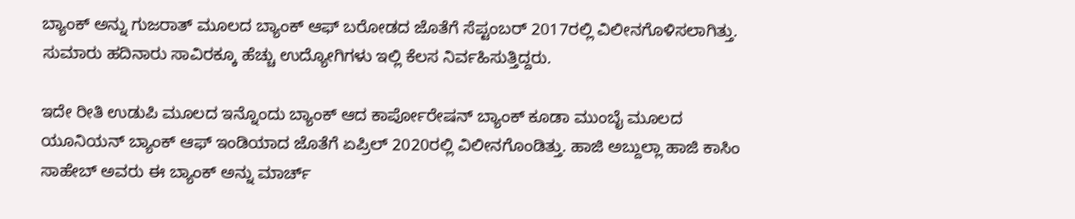ಬ್ಯಾಂಕ್ ಅನ್ನು ಗುಜರಾತ್ ಮೂಲದ ಬ್ಯಾಂಕ್ ಆಫ್ ಬರೋಡದ ಜೊತೆಗೆ ಸೆಪ್ಟಂಬರ್ 2017ರಲ್ಲಿ ವಿಲೀನಗೊಳಿಸಲಾಗಿತ್ತು. ಸುಮಾರು ಹದಿನಾರು ಸಾವಿರಕ್ಕೂ ಹೆಚ್ಚು ಉದ್ಯೋಗಿಗಳು ಇಲ್ಲಿ ಕೆಲಸ ನಿರ್ವಹಿಸುತ್ತಿದ್ದರು.

ಇದೇ ರೀತಿ ಉಡುಪಿ ಮೂಲದ ಇನ್ನೊಂದು ಬ್ಯಾಂಕ್ ಆದ ಕಾರ್ಪೋರೇಷನ್ ಬ್ಯಾಂಕ್ ಕೂಡಾ ಮುಂಬೈ ಮೂಲದ ಯೂನಿಯನ್ ಬ್ಯಾಂಕ್ ಆಫ್ ಇಂಡಿಯಾದ ಜೊತೆಗೆ ಏಪ್ರಿಲ್ 2020ರಲ್ಲಿ ವಿಲೀನಗೊಂಡಿತ್ತು. ಹಾಜಿ ಅಬ್ದುಲ್ಲಾ ಹಾಜಿ ಕಾಸಿಂ ಸಾಹೇಬ್ ಅವರು ಈ ಬ್ಯಾಂಕ್ ಅನ್ನು ಮಾರ್ಚ್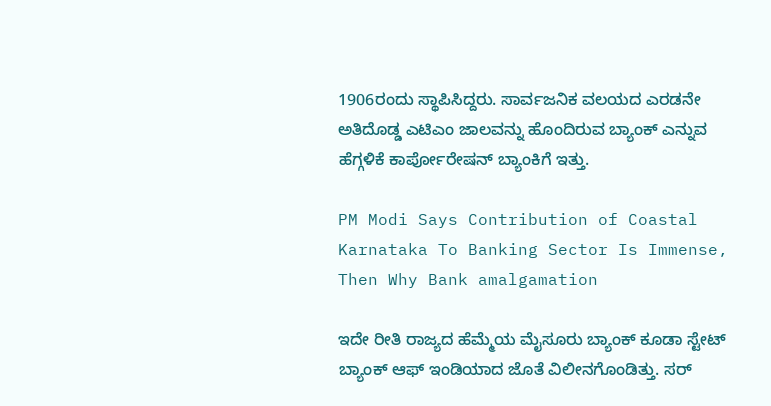1906ರಂದು ಸ್ಥಾಪಿಸಿದ್ದರು. ಸಾರ್ವಜನಿಕ ವಲಯದ ಎರಡನೇ ಅತಿದೊಡ್ಡ ಎಟಿಎಂ ಜಾಲವನ್ನು ಹೊಂದಿರುವ ಬ್ಯಾಂಕ್ ಎನ್ನುವ ಹೆಗ್ಗಳಿಕೆ ಕಾರ್ಪೋರೇಷನ್ ಬ್ಯಾಂಕಿಗೆ ಇತ್ತು.

PM Modi Says Contribution of Coastal Karnataka To Banking Sector Is Immense, Then Why Bank amalgamation

ಇದೇ ರೀತಿ ರಾಜ್ಯದ ಹೆಮ್ಮೆಯ ಮೈಸೂರು ಬ್ಯಾಂಕ್ ಕೂಡಾ ಸ್ಟೇಟ್ ಬ್ಯಾಂಕ್ ಆಫ್ ಇಂಡಿಯಾದ ಜೊತೆ ವಿಲೀನಗೊಂಡಿತ್ತು. ಸರ್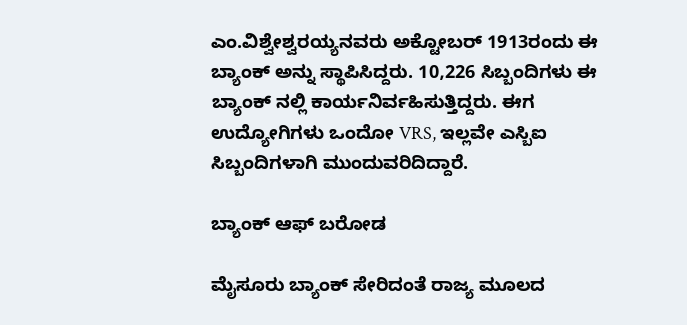ಎಂ.ವಿಶ್ವೇಶ್ವರಯ್ಯನವರು ಅಕ್ಟೋಬರ್ 1913ರಂದು ಈ ಬ್ಯಾಂಕ್ ಅನ್ನು ಸ್ಥಾಪಿಸಿದ್ದರು. 10,226 ಸಿಬ್ಬಂದಿಗಳು ಈ ಬ್ಯಾಂಕ್ ನಲ್ಲಿ ಕಾರ್ಯನಿರ್ವಹಿಸುತ್ತಿದ್ದರು. ಈಗ ಉದ್ಯೋಗಿಗಳು ಒಂದೋ VRS, ಇಲ್ಲವೇ ಎಸ್ಬಿಐ ಸಿಬ್ಬಂದಿಗಳಾಗಿ ಮುಂದುವರಿದಿದ್ದಾರೆ.

ಬ್ಯಾಂಕ್ ಆಫ್ ಬರೋಡ

ಮೈಸೂರು ಬ್ಯಾಂಕ್ ಸೇರಿದಂತೆ ರಾಜ್ಯ ಮೂಲದ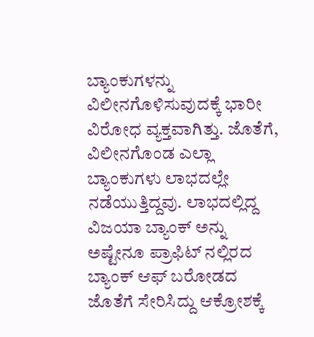ಬ್ಯಾಂಕುಗಳನ್ನು ವಿಲೀನಗೊಳಿಸುವುದಕ್ಕೆ ಭಾರೀ ವಿರೋಧ ವ್ಯಕ್ತವಾಗಿತ್ತು. ಜೊತೆಗೆ, ವಿಲೀನಗೊಂಡ ಎಲ್ಲಾ ಬ್ಯಾಂಕುಗಳು ಲಾಭದಲ್ಲೇ ನಡೆಯುತ್ತಿದ್ದವು. ಲಾಭದಲ್ಲಿದ್ದ ವಿಜಯಾ ಬ್ಯಾಂಕ್ ಅನ್ನು ಅಷ್ಟೇನೂ ಪ್ರಾಫಿಟ್ ನಲ್ಲಿರದ ಬ್ಯಾಂಕ್ ಆಫ್ ಬರೋಡದ ಜೊತೆಗೆ ಸೇರಿಸಿದ್ದು ಆಕ್ರೋಶಕ್ಕೆ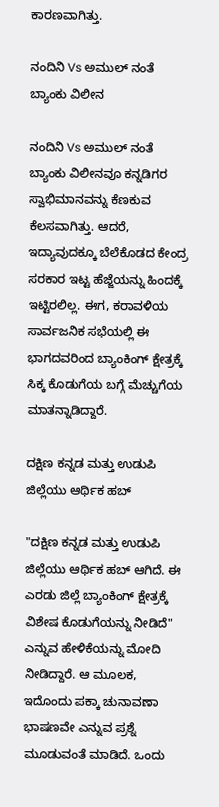ಕಾರಣವಾಗಿತ್ತು.

ನಂದಿನಿ Vs ಅಮುಲ್ ನಂತೆ ಬ್ಯಾಂಕು ವಿಲೀನ

ನಂದಿನಿ Vs ಅಮುಲ್ ನಂತೆ ಬ್ಯಾಂಕು ವಿಲೀನವೂ ಕನ್ನಡಿಗರ ಸ್ವಾಭಿಮಾನವನ್ನು ಕೆಣಕುವ ಕೆಲಸವಾಗಿತ್ತು. ಆದರೆ, ಇದ್ಯಾವುದಕ್ಕೂ ಬೆಲೆಕೊಡದ ಕೇಂದ್ರ ಸರಕಾರ ಇಟ್ಟ ಹೆಜ್ಜೆಯನ್ನು ಹಿಂದಕ್ಕೆ ಇಟ್ಟಿರಲಿಲ್ಲ. ಈಗ, ಕರಾವಳಿಯ ಸಾರ್ವಜನಿಕ ಸಭೆಯಲ್ಲಿ ಈ ಭಾಗದವರಿಂದ ಬ್ಯಾಂಕಿಂಗ್ ಕ್ಷೇತ್ರಕ್ಕೆ ಸಿಕ್ಕ ಕೊಡುಗೆಯ ಬಗ್ಗೆ ಮೆಚ್ಚುಗೆಯ ಮಾತನ್ನಾಡಿದ್ದಾರೆ.

ದಕ್ಷಿಣ ಕನ್ನಡ ಮತ್ತು ಉಡುಪಿ ಜಿಲ್ಲೆಯು ಆರ್ಥಿಕ ಹಬ್

"ದಕ್ಷಿಣ ಕನ್ನಡ ಮತ್ತು ಉಡುಪಿ ಜಿಲ್ಲೆಯು ಆರ್ಥಿಕ ಹಬ್ ಆಗಿದೆ. ಈ ಎರಡು ಜಿಲ್ಲೆ ಬ್ಯಾಂಕಿಂಗ್ ಕ್ಷೇತ್ರಕ್ಕೆ‌ ವಿಶೇಷ ಕೊಡುಗೆಯನ್ನು ನೀಡಿದೆ" ಎನ್ನುವ ಹೇಳಿಕೆಯನ್ನು ಮೋದಿ ನೀಡಿದ್ದಾರೆ. ಆ ಮೂಲಕ, ಇದೊಂದು ಪಕ್ಕಾ ಚುನಾವಣಾ ಭಾಷಣವೇ ಎನ್ನುವ ಪ್ರಶ್ನೆ ಮೂಡುವಂತೆ ಮಾಡಿದೆ. ಒಂದು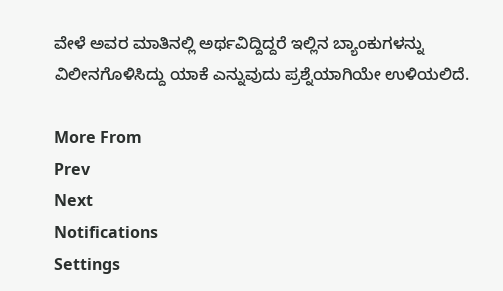ವೇಳೆ ಅವರ ಮಾತಿನಲ್ಲಿ ಅರ್ಥವಿದ್ದಿದ್ದರೆ ಇಲ್ಲಿನ ಬ್ಯಾಂಕುಗಳನ್ನು ವಿಲೀನಗೊಳಿಸಿದ್ದು ಯಾಕೆ ಎನ್ನುವುದು ಪ್ರಶ್ನೆಯಾಗಿಯೇ ಉಳಿಯಲಿದೆ.

More From
Prev
Next
Notifications
Settings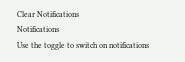Clear Notifications
Notifications
Use the toggle to switch on notifications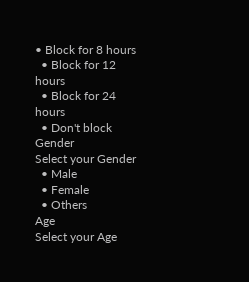• Block for 8 hours
  • Block for 12 hours
  • Block for 24 hours
  • Don't block
Gender
Select your Gender
  • Male
  • Female
  • Others
Age
Select your Age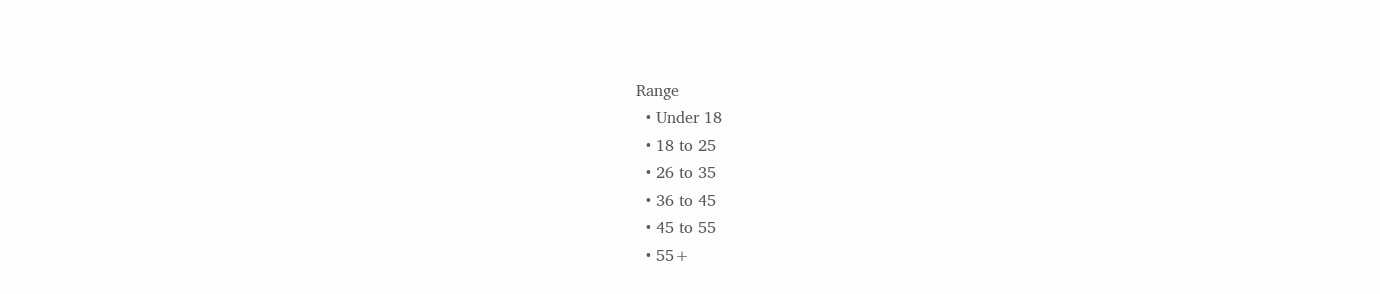Range
  • Under 18
  • 18 to 25
  • 26 to 35
  • 36 to 45
  • 45 to 55
  • 55+